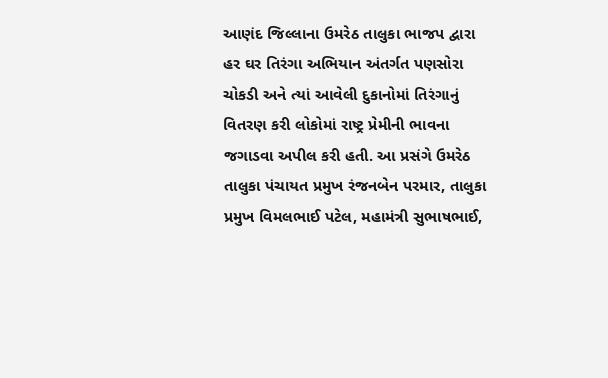આણંદ જિલ્લાના ઉમરેઠ તાલુકા ભાજપ દ્વારા હર ઘર તિરંગા અભિયાન અંતર્ગત પણસોરા ચોકડી અને ત્યાં આવેલી દુકાનોમાં તિરંગાનું વિતરણ કરી લોકોમાં રાષ્ટ્ર પ્રેમીની ભાવના જગાડવા અપીલ કરી હતી. આ પ્રસંગે ઉમરેઠ તાલુકા પંચાયત પ્રમુખ રંજનબેન પરમાર, તાલુકા પ્રમુખ વિમલભાઈ પટેલ, મહામંત્રી સુભાષભાઈ,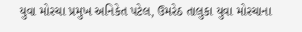યુવા મોરચા પ્રમુખ અનિકેત પટેલ, ઉમરેઠ તાલુકા યુવા મોરચાના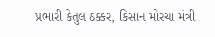પ્રભારી કેતુલ ઠક્કર, કિસાન મોરચા મંત્રી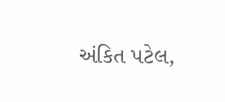અંકિત પટેલ,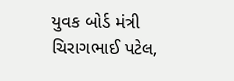યુવક બોર્ડ મંત્રી ચિરાગભાઈ પટેલ,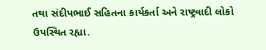તથા સંદીપભાઈ સહિતના કાર્યકર્તા અને રાષ્ટ્રવાદી લોકો ઉપસ્થિત રહ્યા.